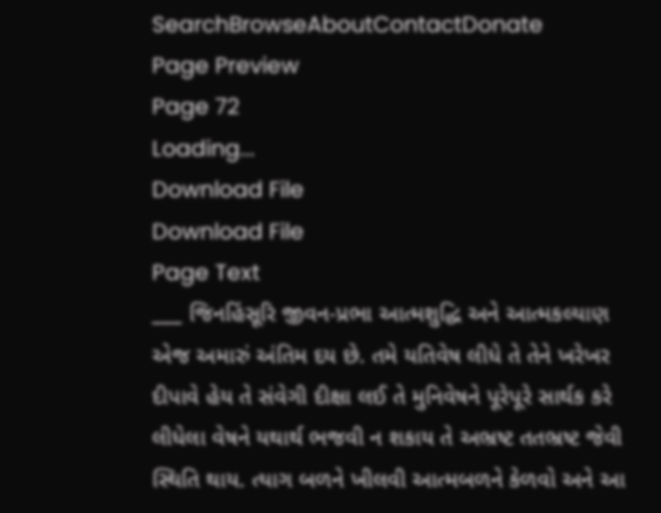SearchBrowseAboutContactDonate
Page Preview
Page 72
Loading...
Download File
Download File
Page Text
___ જિનહિંસૂરિ જીવન-પ્રભા આત્મશુદ્ધિ અને આત્મકલ્યાણ એજ અમારું અંતિમ દય છે. તમે યતિવેષ લીધે તે તેને ખરેખર દીપાવે હેય તે સંવેગી દીક્ષા લઈ તે મુનિવેષને પૂરેપૂરે સાર્થક કરે લીધેલા વેષને યથાર્થ ભજવી ન શકાય તે અભ્રષ્ટ તતભ્રષ્ટ જેવી સ્થિતિ થાય. ત્યાગ બળને ખીલવી આત્મબળને કેળવો અને આ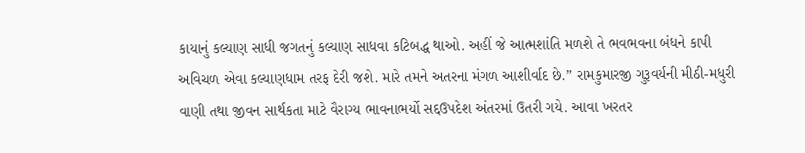કાયાનું કલ્યાણ સાધી જગતનું કલ્યાણ સાધવા કટિબદ્ધ થાઓ. અહીં જે આત્મશાંતિ મળશે તે ભવભવના બંધને કાપી અવિચળ એવા કલ્યાણધામ તરફ દેરી જશે. મારે તમને અતરના મંગળ આશીર્વાદ છે.” રામકુમારજી ગુરૂવર્યની મીઠી-મધુરી વાણી તથા જીવન સાર્થકતા માટે વૈરાગ્ય ભાવનાભર્યો સદ્દઉપદેશ અંતરમાં ઉતરી ગયે. આવા ખરતર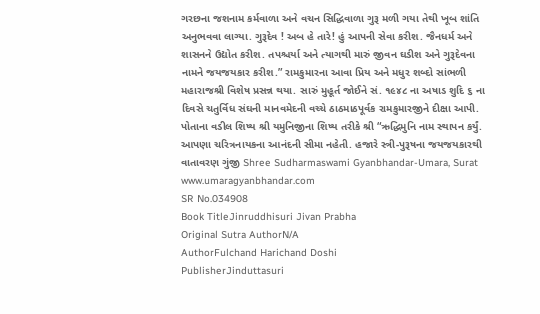ગરછના જશનામ કર્મવાળા અને વચન સિદ્ધિવાળા ગુરૂ મળી ગયા તેથી ખૂબ શાંતિ અનુભવવા લાગ્યા. ગુરૂદેવ ! અબ હે તારે! હું આપની સેવા કરીશ. જૈનધર્મ અને શાસનને ઉદ્યોત કરીશ. તપશ્ચર્યા અને ત્યાગથી મારું જીવન ઘડીશ અને ગુરૂદેવના નામને જયજયકાર કરીશ.” રામકુમારના આવા પ્રિય અને મધુર શબ્દો સાંભળી મહારાજશ્રી વિશેષ પ્રસન્ન થયા. સારું મુહૂર્ત જોઈને સં. ૧૯૪૮ ના અષાડ શુદિ ૬ ના દિવસે ચતુર્વિધ સંઘની માનવમેદની વચ્ચે ઠાઠમાઠપૂર્વક રામકુમારજીને દીક્ષા આપી. પોતાના વડીલ શિષ્ય શ્રી યમુનિજીના શિષ્ય તરીકે શ્રી “ઋદ્ધિમુનિ નામ સ્થાપન કર્યું. આપણા ચરિત્રનાયકના આનંદની સીમા નહેતી. હજારે સ્ત્રી-પુરૂષના જયજયકારથી વાતાવરણ ગુંજી Shree Sudharmaswami Gyanbhandar-Umara, Surat www.umaragyanbhandar.com
SR No.034908
Book TitleJinruddhisuri Jivan Prabha
Original Sutra AuthorN/A
AuthorFulchand Harichand Doshi
PublisherJinduttasuri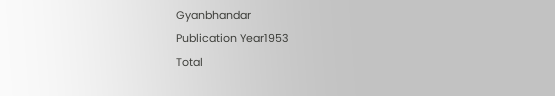Gyanbhandar
Publication Year1953
Total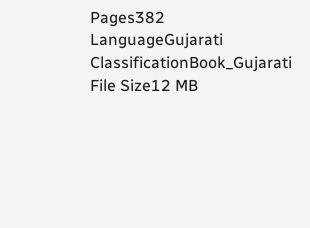Pages382
LanguageGujarati
ClassificationBook_Gujarati
File Size12 MB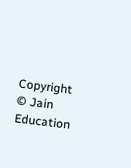Copyright © Jain Education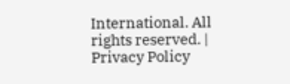International. All rights reserved. | Privacy Policy